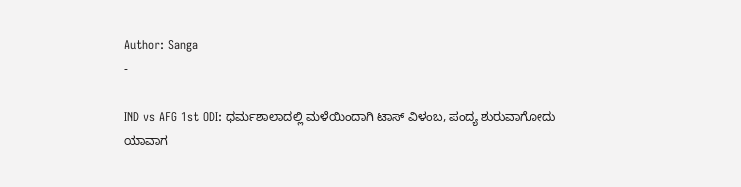Author: Sanga
-

IND vs AFG 1st ODI: ಧರ್ಮಶಾಲಾದಲ್ಲಿ ಮಳೆಯಿಂದಾಗಿ ಟಾಸ್ ವಿಳಂಬ, ಪಂದ್ಯ ಶುರುವಾಗೋದು ಯಾವಾಗ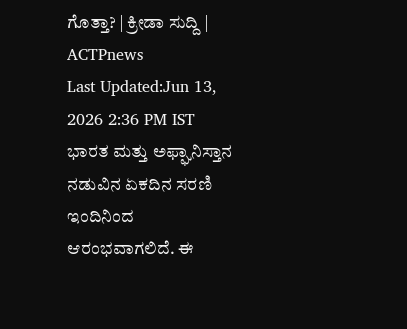ಗೊತ್ತಾ? | ಕ್ರೀಡಾ ಸುದ್ದಿ | ACTPnews
Last Updated:Jun 13, 2026 2:36 PM IST ಭಾರತ ಮತ್ತು ಅಫ್ಘಾನಿಸ್ತಾನ ನಡುವಿನ ಏಕದಿನ ಸರಣಿ ಇಂದಿನಿಂದ ಆರಂಭವಾಗಲಿದೆ. ಈ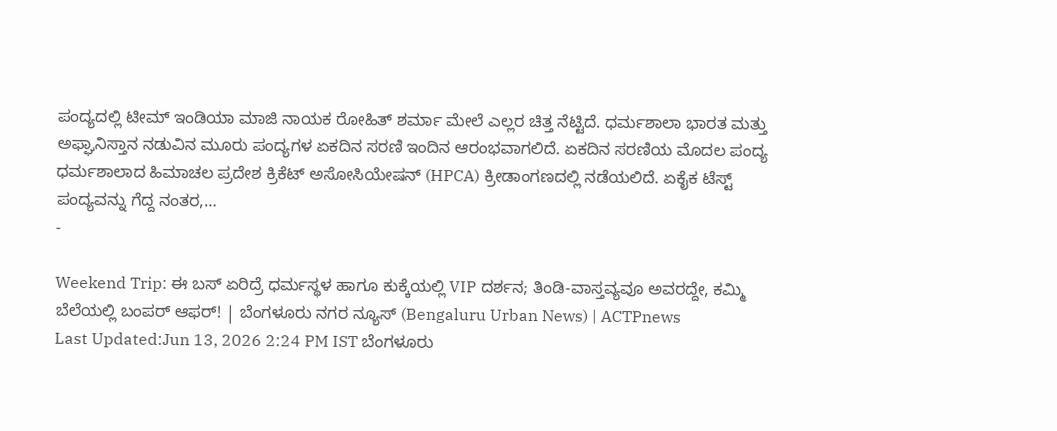ಪಂದ್ಯದಲ್ಲಿ ಟೀಮ್ ಇಂಡಿಯಾ ಮಾಜಿ ನಾಯಕ ರೋಹಿತ್ ಶರ್ಮಾ ಮೇಲೆ ಎಲ್ಲರ ಚಿತ್ತ ನೆಟ್ಟಿದೆ. ಧರ್ಮಶಾಲಾ ಭಾರತ ಮತ್ತು ಅಫ್ಘಾನಿಸ್ತಾನ ನಡುವಿನ ಮೂರು ಪಂದ್ಯಗಳ ಏಕದಿನ ಸರಣಿ ಇಂದಿನ ಆರಂಭವಾಗಲಿದೆ. ಏಕದಿನ ಸರಣಿಯ ಮೊದಲ ಪಂದ್ಯ ಧರ್ಮಶಾಲಾದ ಹಿಮಾಚಲ ಪ್ರದೇಶ ಕ್ರಿಕೆಟ್ ಅಸೋಸಿಯೇಷನ್ (HPCA) ಕ್ರೀಡಾಂಗಣದಲ್ಲಿ ನಡೆಯಲಿದೆ. ಏಕೈಕ ಟೆಸ್ಟ್ ಪಂದ್ಯವನ್ನು ಗೆದ್ದ ನಂತರ,…
-

Weekend Trip: ಈ ಬಸ್ ಏರಿದ್ರೆ ಧರ್ಮಸ್ಥಳ ಹಾಗೂ ಕುಕ್ಕೆಯಲ್ಲಿ VIP ದರ್ಶನ; ತಿಂಡಿ-ವಾಸ್ತವ್ಯವೂ ಅವರದ್ದೇ, ಕಮ್ಮಿ ಬೆಲೆಯಲ್ಲಿ ಬಂಪರ್ ಆಫರ್! | ಬೆಂಗಳೂರು ನಗರ ನ್ಯೂಸ್ (Bengaluru Urban News) | ACTPnews
Last Updated:Jun 13, 2026 2:24 PM IST ಬೆಂಗಳೂರು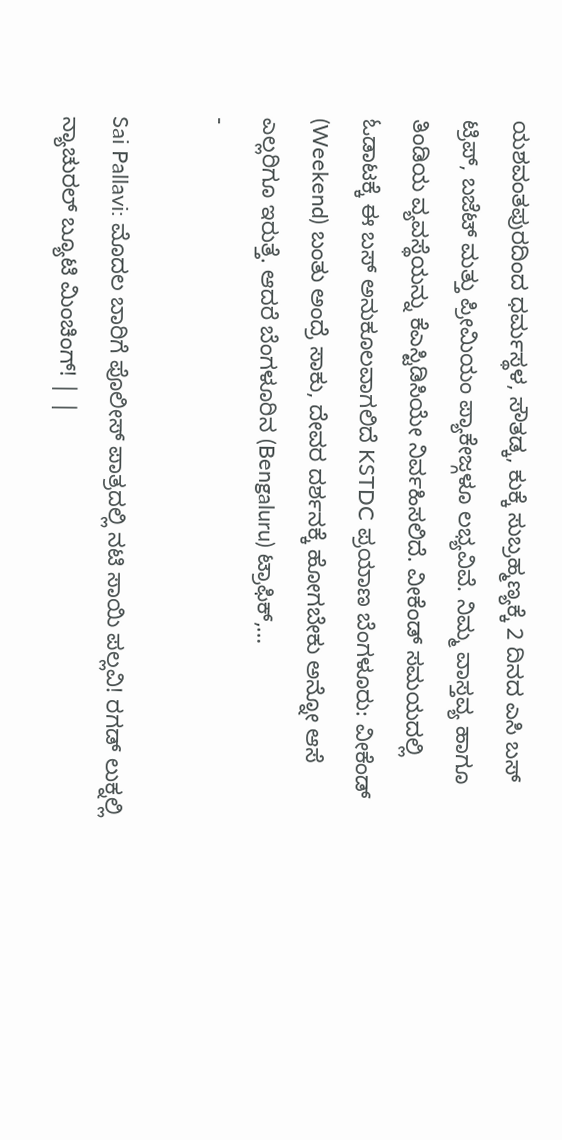ಯಶವಂತಪುರದಿಂದ ಧರ್ಮಸ್ಥಳ, ಸೌತಡ್ಕ, ಕುಕ್ಕೆ ಸುಬ್ರಹ್ಮಣ್ಯಕ್ಕೆ 2 ದಿನದ ಎಸಿ ಬಸ್ ಟ್ರಿಪ್, ಬಜೆಟ್ ಮತ್ತು ಪ್ರೀಮಿಯಂ ಪ್ಯಾಕೇಜ್ಗಳೂ ಲಭ್ಯವಿವೆ. ನಿಮ್ಮ ವಾಸ್ತವ್ಯ ಹಾಗೂ ತಿಂಡಿಯ ವ್ಯವಸ್ಥೆಯನ್ನು ಕೆಎಸ್ಟಿಡಿಸಿಯೇ ನಿರ್ವಹಿಸಲಿದೆ. ವೀಕೆಂಡ್ ಸಮಯದಲ್ಲಿ ಓಡಾಟಕ್ಕೆ ಈ ಬಸ್ ಅನುಕೂಲವಾಗಲಿದೆ KSTDC ಪ್ರಯಾಣ ಬೆಂಗಳೂರು: ವೀಕೆಂಡ್ (Weekend) ಬಂತು ಅಂದ್ರೆ ಸಾಕು, ದೇವರ ದರ್ಶನಕ್ಕೆ ಹೋಗಬೇಕು ಅನ್ನೋ ಆಸೆ ಎಲ್ಲರಿಗೂ ಇರುತ್ತೆ. ಆದರೆ ಬೆಂಗಳೂರಿನ (Bengaluru) ಟ್ರಾಫಿಕ್,…
-

Sai Pallavi: ಮೊದಲ ಬಾರಿಗೆ ಪೊಲೀಸ್ ಪಾತ್ರದಲ್ಲಿ ನಟಿ ಸಾಯಿ ಪಲ್ಲವಿ! ರಗಡ್ ಲುಕ್ನಲ್ಲಿ ನ್ಯಾಚುರಲ್ ಬ್ಯೂಟಿ ಮಿಂಚಿಂಗ್! | |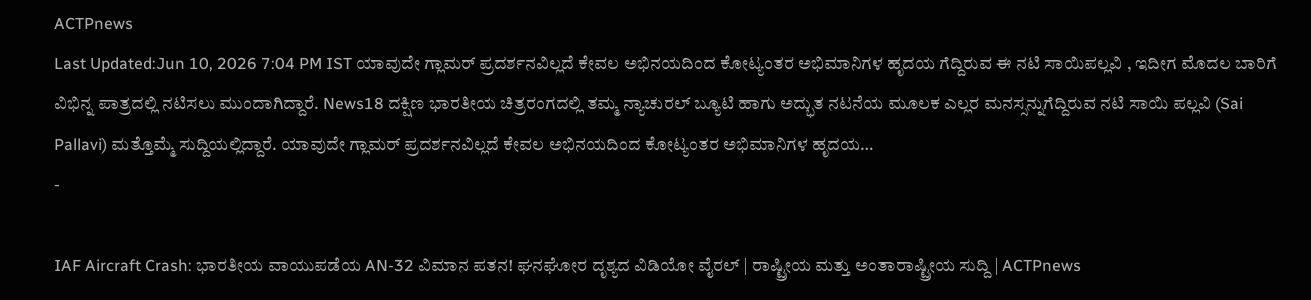ACTPnews
Last Updated:Jun 10, 2026 7:04 PM IST ಯಾವುದೇ ಗ್ಲಾಮರ್ ಪ್ರದರ್ಶನವಿಲ್ಲದೆ ಕೇವಲ ಅಭಿನಯದಿಂದ ಕೋಟ್ಯಂತರ ಅಭಿಮಾನಿಗಳ ಹೃದಯ ಗೆದ್ದಿರುವ ಈ ನಟಿ ಸಾಯಿಪಲ್ಲವಿ , ಇದೀಗ ಮೊದಲ ಬಾರಿಗೆ ವಿಭಿನ್ನ ಪಾತ್ರದಲ್ಲಿ ನಟಿಸಲು ಮುಂದಾಗಿದ್ದಾರೆ. News18 ದಕ್ಷಿಣ ಭಾರತೀಯ ಚಿತ್ರರಂಗದಲ್ಲಿ ತಮ್ಮ ನ್ಯಾಚುರಲ್ ಬ್ಯೂಟಿ ಹಾಗು ಅದ್ಭುತ ನಟನೆಯ ಮೂಲಕ ಎಲ್ಲರ ಮನಸ್ಸನ್ನುಗೆದ್ದಿರುವ ನಟಿ ಸಾಯಿ ಪಲ್ಲವಿ (Sai Pallavi) ಮತ್ತೊಮ್ಮೆ ಸುದ್ದಿಯಲ್ಲಿದ್ದಾರೆ. ಯಾವುದೇ ಗ್ಲಾಮರ್ ಪ್ರದರ್ಶನವಿಲ್ಲದೆ ಕೇವಲ ಅಭಿನಯದಿಂದ ಕೋಟ್ಯಂತರ ಅಭಿಮಾನಿಗಳ ಹೃದಯ…
-

IAF Aircraft Crash: ಭಾರತೀಯ ವಾಯುಪಡೆಯ AN-32 ವಿಮಾನ ಪತನ! ಘನಘೋರ ದೃಶ್ಯದ ವಿಡಿಯೋ ವೈರಲ್ | ರಾಷ್ಟ್ರೀಯ ಮತ್ತು ಅಂತಾರಾಷ್ಟ್ರೀಯ ಸುದ್ದಿ | ACTPnews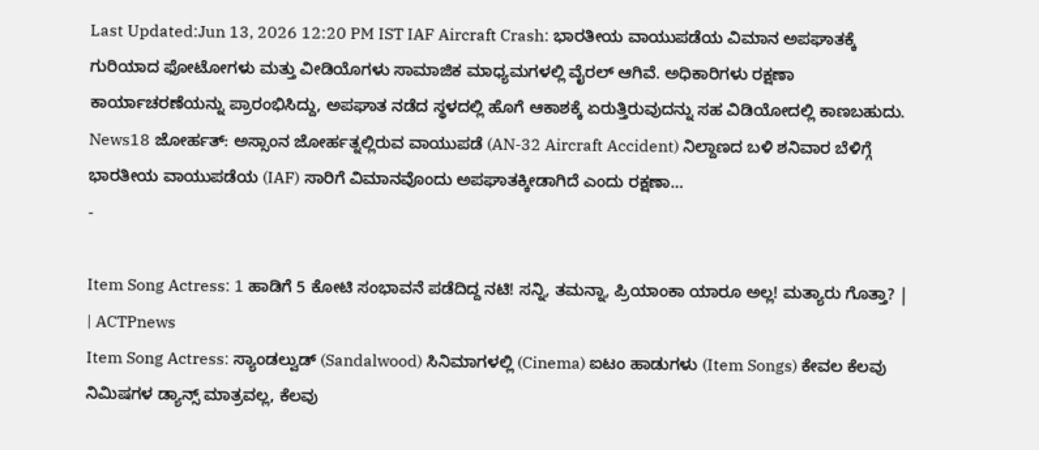Last Updated:Jun 13, 2026 12:20 PM IST IAF Aircraft Crash: ಭಾರತೀಯ ವಾಯುಪಡೆಯ ವಿಮಾನ ಅಪಘಾತಕ್ಕೆ ಗುರಿಯಾದ ಫೋಟೋಗಳು ಮತ್ತು ವೀಡಿಯೊಗಳು ಸಾಮಾಜಿಕ ಮಾಧ್ಯಮಗಳಲ್ಲಿ ವೈರಲ್ ಆಗಿವೆ. ಅಧಿಕಾರಿಗಳು ರಕ್ಷಣಾ ಕಾರ್ಯಾಚರಣೆಯನ್ನು ಪ್ರಾರಂಭಿಸಿದ್ದು, ಅಪಘಾತ ನಡೆದ ಸ್ಥಳದಲ್ಲಿ ಹೊಗೆ ಆಕಾಶಕ್ಕೆ ಏರುತ್ತಿರುವುದನ್ನು ಸಹ ವಿಡಿಯೋದಲ್ಲಿ ಕಾಣಬಹುದು. News18 ಜೋರ್ಹತ್: ಅಸ್ಸಾಂನ ಜೋರ್ಹತ್ನಲ್ಲಿರುವ ವಾಯುಪಡೆ (AN-32 Aircraft Accident) ನಿಲ್ದಾಣದ ಬಳಿ ಶನಿವಾರ ಬೆಳಿಗ್ಗೆ ಭಾರತೀಯ ವಾಯುಪಡೆಯ (IAF) ಸಾರಿಗೆ ವಿಮಾನವೊಂದು ಅಪಘಾತಕ್ಕೀಡಾಗಿದೆ ಎಂದು ರಕ್ಷಣಾ…
-

Item Song Actress: 1 ಹಾಡಿಗೆ 5 ಕೋಟಿ ಸಂಭಾವನೆ ಪಡೆದಿದ್ದ ನಟಿ! ಸನ್ನಿ, ತಮನ್ನಾ, ಪ್ರಿಯಾಂಕಾ ಯಾರೂ ಅಲ್ಲ! ಮತ್ಯಾರು ಗೊತ್ತಾ? | | ACTPnews
Item Song Actress: ಸ್ಯಾಂಡಲ್ವುಡ್ (Sandalwood) ಸಿನಿಮಾಗಳಲ್ಲಿ (Cinema) ಐಟಂ ಹಾಡುಗಳು (Item Songs) ಕೇವಲ ಕೆಲವು ನಿಮಿಷಗಳ ಡ್ಯಾನ್ಸ್ ಮಾತ್ರವಲ್ಲ, ಕೆಲವು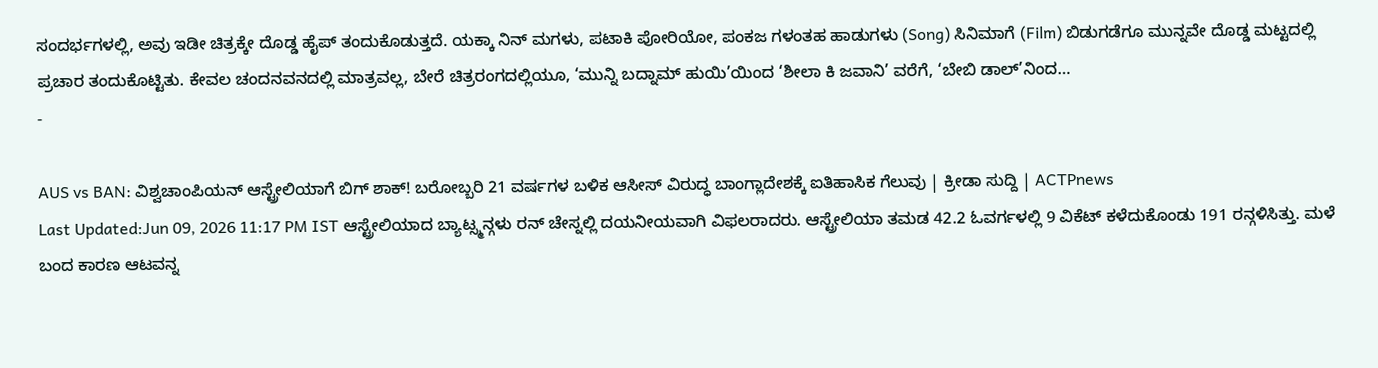ಸಂದರ್ಭಗಳಲ್ಲಿ, ಅವು ಇಡೀ ಚಿತ್ರಕ್ಕೇ ದೊಡ್ಡ ಹೈಪ್ ತಂದುಕೊಡುತ್ತದೆ. ಯಕ್ಕಾ ನಿನ್ ಮಗಳು, ಪಟಾಕಿ ಪೋರಿಯೋ, ಪಂಕಜ ಗಳಂತಹ ಹಾಡುಗಳು (Song) ಸಿನಿಮಾಗೆ (Film) ಬಿಡುಗಡೆಗೂ ಮುನ್ನವೇ ದೊಡ್ಡ ಮಟ್ಟದಲ್ಲಿ ಪ್ರಚಾರ ತಂದುಕೊಟ್ಟಿತು. ಕೇವಲ ಚಂದನವನದಲ್ಲಿ ಮಾತ್ರವಲ್ಲ, ಬೇರೆ ಚಿತ್ರರಂಗದಲ್ಲಿಯೂ, ‘ಮುನ್ನಿ ಬದ್ನಾಮ್ ಹುಯಿ’ಯಿಂದ ‘ಶೀಲಾ ಕಿ ಜವಾನಿ’ ವರೆಗೆ, ‘ಬೇಬಿ ಡಾಲ್’ನಿಂದ…
-

AUS vs BAN: ವಿಶ್ವಚಾಂಪಿಯನ್ ಆಸ್ಟ್ರೇಲಿಯಾಗೆ ಬಿಗ್ ಶಾಕ್! ಬರೋಬ್ಬರಿ 21 ವರ್ಷಗಳ ಬಳಿಕ ಆಸೀಸ್ ವಿರುದ್ಧ ಬಾಂಗ್ಲಾದೇಶಕ್ಕೆ ಐತಿಹಾಸಿಕ ಗೆಲುವು | ಕ್ರೀಡಾ ಸುದ್ದಿ | ACTPnews
Last Updated:Jun 09, 2026 11:17 PM IST ಆಸ್ಟ್ರೇಲಿಯಾದ ಬ್ಯಾಟ್ಸ್ಮನ್ಗಳು ರನ್ ಚೇಸ್ನಲ್ಲಿ ದಯನೀಯವಾಗಿ ವಿಫಲರಾದರು. ಆಸ್ಟ್ರೇಲಿಯಾ ತಮಡ 42.2 ಓವರ್ಗಳಲ್ಲಿ 9 ವಿಕೆಟ್ ಕಳೆದುಕೊಂಡು 191 ರನ್ಗಳಿಸಿತ್ತು. ಮಳೆ ಬಂದ ಕಾರಣ ಆಟವನ್ನ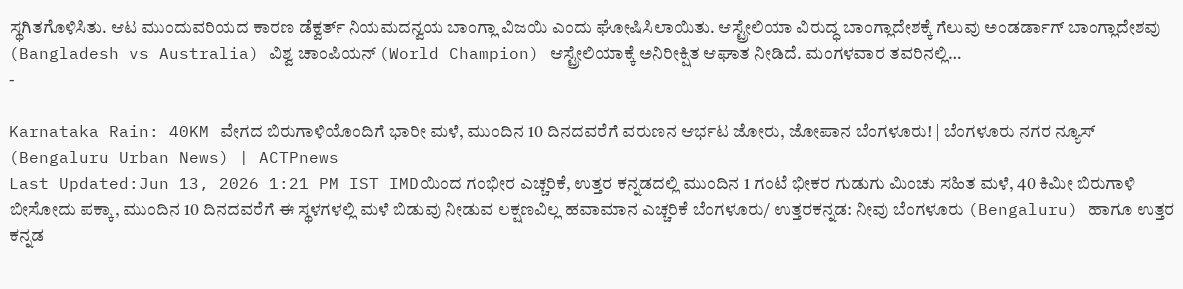ಸ್ಥಗಿತಗೊಳಿಸಿತು. ಆಟ ಮುಂದುವರಿಯದ ಕಾರಣ ಡೆಕ್ವರ್ತ್ ನಿಯಮದನ್ವಯ ಬಾಂಗ್ಲಾ ವಿಜಯಿ ಎಂದು ಘೋಷಿಸಿಲಾಯಿತು. ಆಸ್ಟ್ರೇಲಿಯಾ ವಿರುದ್ಧ ಬಾಂಗ್ಲಾದೇಶಕ್ಕೆ ಗೆಲುವು ಅಂಡರ್ಡಾಗ್ ಬಾಂಗ್ಲಾದೇಶವು (Bangladesh vs Australia) ವಿಶ್ವ ಚಾಂಪಿಯನ್ (World Champion) ಆಸ್ಟ್ರೇಲಿಯಾಕ್ಕೆ ಅನಿರೀಕ್ಷಿತ ಆಘಾತ ನೀಡಿದೆ. ಮಂಗಳವಾರ ತವರಿನಲ್ಲಿ…
-

Karnataka Rain: 40KM ವೇಗದ ಬಿರುಗಾಳಿಯೊಂದಿಗೆ ಭಾರೀ ಮಳೆ, ಮುಂದಿನ 10 ದಿನದವರೆಗೆ ವರುಣನ ಆರ್ಭಟ ಜೋರು, ಜೋಪಾನ ಬೆಂಗಳೂರು! | ಬೆಂಗಳೂರು ನಗರ ನ್ಯೂಸ್ (Bengaluru Urban News) | ACTPnews
Last Updated:Jun 13, 2026 1:21 PM IST IMDಯಿಂದ ಗಂಭೀರ ಎಚ್ಚರಿಕೆ, ಉತ್ತರ ಕನ್ನಡದಲ್ಲಿ ಮುಂದಿನ 1 ಗಂಟೆ ಭೀಕರ ಗುಡುಗು ಮಿಂಚು ಸಹಿತ ಮಳೆ, 40 ಕಿಮೀ ಬಿರುಗಾಳಿ ಬೀಸೋದು ಪಕ್ಕಾ, ಮುಂದಿನ 10 ದಿನದವರೆಗೆ ಈ ಸ್ಥಳಗಳಲ್ಲಿ ಮಳೆ ಬಿಡುವು ನೀಡುವ ಲಕ್ಷಣವಿಲ್ಲ ಹವಾಮಾನ ಎಚ್ಚರಿಕೆ ಬೆಂಗಳೂರು/ ಉತ್ತರಕನ್ನಡ: ನೀವು ಬೆಂಗಳೂರು (Bengaluru) ಹಾಗೂ ಉತ್ತರ ಕನ್ನಡ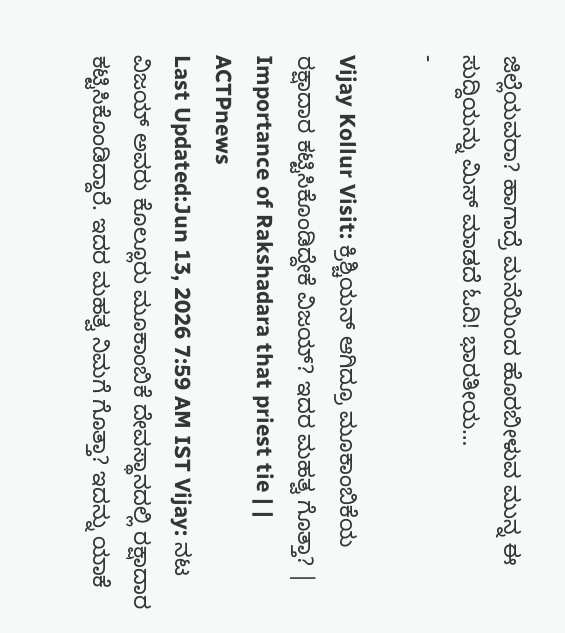ಜಿಲ್ಲೆಯವರಾ? ಹಾಗಾದ್ರೆ ಮನೆಯಿಂದ ಹೊರಬೀಳುವ ಮುನ್ನ ಈ ಸುದ್ದಿಯನ್ನು ಮಿಸ್ ಮಾಡದೆ ಓದಿ! ಭಾರತೀಯ…
-

Vijay Kollur Visit: ಕ್ರಿಶ್ಚಿಯನ್ ಆಗಿದ್ರೂ ಮೂಕಾಂಬಿಕೆಯ ರಕ್ಷಾದಾರ ಕಟ್ಟಿಸಿಕೊಂಡಿದ್ದೇಕೆ ವಿಜಯ್? ಇದರ ಮಹತ್ವ ಗೊತ್ತಾ? | Importance of Rakshadara that priest tie | | ACTPnews
Last Updated:Jun 13, 2026 7:59 AM IST Vijay: ನಟ ವಿಜಯ್ ಅವರು ಕೊಲ್ಲೂರು ಮೂಕಾಂಬಿಕೆ ದೇವಸ್ಥಾನದಲ್ಲಿ ರಕ್ಷಾದಾರ ಕಟ್ಟಿಸಿಕೊಂಡಿದ್ದಾರೆ. ಇದರ ಮಹತ್ವ ನಿಮಗೆ ಗೊತ್ತಾ? ಇದನ್ನು ಯಾಕೆ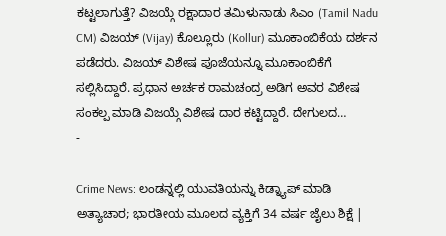ಕಟ್ಟಲಾಗುತ್ತೆ? ವಿಜಯ್ಗೆ ರಕ್ಷಾದಾರ ತಮಿಳುನಾಡು ಸಿಎಂ (Tamil Nadu CM) ವಿಜಯ್ (Vijay) ಕೊಲ್ಲೂರು (Kollur) ಮೂಕಾಂಬಿಕೆಯ ದರ್ಶನ ಪಡೆದರು. ವಿಜಯ್ ವಿಶೇಷ ಪೂಜೆಯನ್ನೂ ಮೂಕಾಂಬಿಕೆಗೆ ಸಲ್ಲಿಸಿದ್ದಾರೆ. ಪ್ರಧಾನ ಅರ್ಚಕ ರಾಮಚಂದ್ರ ಅಡಿಗ ಅವರ ವಿಶೇಷ ಸಂಕಲ್ಪ ಮಾಡಿ ವಿಜಯ್ಗೆ ವಿಶೇಷ ದಾರ ಕಟ್ಟಿದ್ದಾರೆ. ದೇಗುಲದ…
-

Crime News: ಲಂಡನ್ನಲ್ಲಿ ಯುವತಿಯನ್ನು ಕಿಡ್ನ್ಯಾಪ್ ಮಾಡಿ ಅತ್ಯಾಚಾರ; ಭಾರತೀಯ ಮೂಲದ ವ್ಯಕ್ತಿಗೆ 34 ವರ್ಷ ಜೈಲು ಶಿಕ್ಷೆ |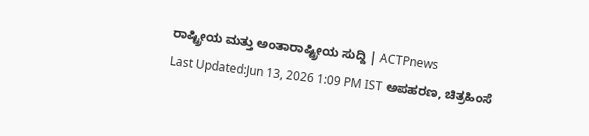ರಾಷ್ಟ್ರೀಯ ಮತ್ತು ಅಂತಾರಾಷ್ಟ್ರೀಯ ಸುದ್ದಿ | ACTPnews
Last Updated:Jun 13, 2026 1:09 PM IST ಅಪಹರಣ, ಚಿತ್ರಹಿಂಸೆ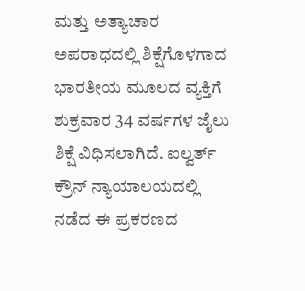ಮತ್ತು ಅತ್ಯಾಚಾರ ಅಪರಾಧದಲ್ಲಿ ಶಿಕ್ಷೆಗೊಳಗಾದ ಭಾರತೀಯ ಮೂಲದ ವ್ಯಕ್ತಿಗೆ ಶುಕ್ರವಾರ 34 ವರ್ಷಗಳ ಜೈಲು ಶಿಕ್ಷೆ ವಿಧಿಸಲಾಗಿದೆ. ಐಲ್ವರ್ತ್ ಕ್ರೌನ್ ನ್ಯಾಯಾಲಯದಲ್ಲಿ ನಡೆದ ಈ ಪ್ರಕರಣದ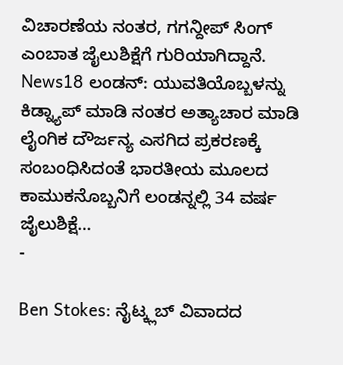ವಿಚಾರಣೆಯ ನಂತರ, ಗಗನ್ದೀಪ್ ಸಿಂಗ್ ಎಂಬಾತ ಜೈಲುಶಿಕ್ಷೆಗೆ ಗುರಿಯಾಗಿದ್ದಾನೆ. News18 ಲಂಡನ್: ಯುವತಿಯೊಬ್ಬಳನ್ನು ಕಿಡ್ನ್ಯಾಪ್ ಮಾಡಿ ನಂತರ ಅತ್ಯಾಚಾರ ಮಾಡಿ ಲೈಂಗಿಕ ದೌರ್ಜನ್ಯ ಎಸಗಿದ ಪ್ರಕರಣಕ್ಕೆ ಸಂಬಂಧಿಸಿದಂತೆ ಭಾರತೀಯ ಮೂಲದ ಕಾಮುಕನೊಬ್ಬನಿಗೆ ಲಂಡನ್ನಲ್ಲಿ 34 ವರ್ಷ ಜೈಲುಶಿಕ್ಷೆ…
-

Ben Stokes: ನೈಟ್ಕ್ಲಬ್ ವಿವಾದದ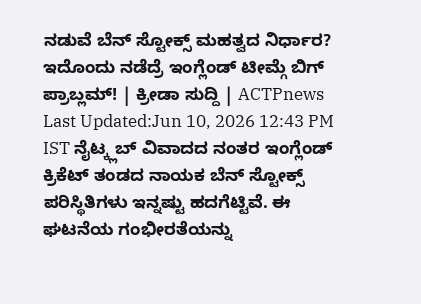ನಡುವೆ ಬೆನ್ ಸ್ಟೋಕ್ಸ್ ಮಹತ್ವದ ನಿರ್ಧಾರ? ಇದೊಂದು ನಡೆದ್ರೆ ಇಂಗ್ಲೆಂಡ್ ಟೀಮ್ಗೆ ಬಿಗ್ ಪ್ರಾಬ್ಲಮ್! | ಕ್ರೀಡಾ ಸುದ್ದಿ | ACTPnews
Last Updated:Jun 10, 2026 12:43 PM IST ನೈಟ್ಕ್ಲಬ್ ವಿವಾದದ ನಂತರ ಇಂಗ್ಲೆಂಡ್ ಕ್ರಿಕೆಟ್ ತಂಡದ ನಾಯಕ ಬೆನ್ ಸ್ಟೋಕ್ಸ್ ಪರಿಸ್ಥಿತಿಗಳು ಇನ್ನಷ್ಟು ಹದಗೆಟ್ಟಿವೆ. ಈ ಘಟನೆಯ ಗಂಭೀರತೆಯನ್ನು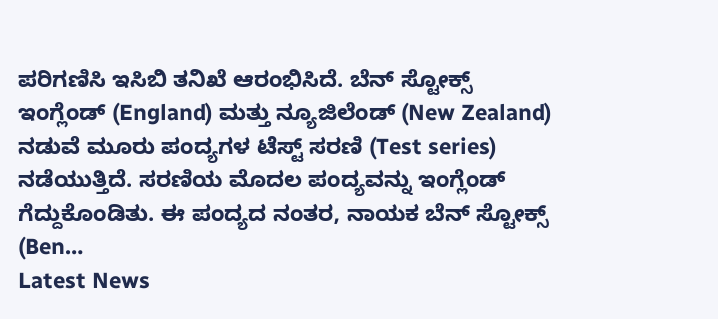ಪರಿಗಣಿಸಿ ಇಸಿಬಿ ತನಿಖೆ ಆರಂಭಿಸಿದೆ. ಬೆನ್ ಸ್ಟೋಕ್ಸ್ ಇಂಗ್ಲೆಂಡ್ (England) ಮತ್ತು ನ್ಯೂಜಿಲೆಂಡ್ (New Zealand) ನಡುವೆ ಮೂರು ಪಂದ್ಯಗಳ ಟೆಸ್ಟ್ ಸರಣಿ (Test series) ನಡೆಯುತ್ತಿದೆ. ಸರಣಿಯ ಮೊದಲ ಪಂದ್ಯವನ್ನು ಇಂಗ್ಲೆಂಡ್ ಗೆದ್ದುಕೊಂಡಿತು. ಈ ಪಂದ್ಯದ ನಂತರ, ನಾಯಕ ಬೆನ್ ಸ್ಟೋಕ್ಸ್ (Ben…
Latest News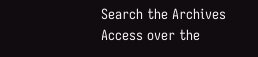Search the Archives
Access over the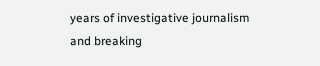years of investigative journalism and breaking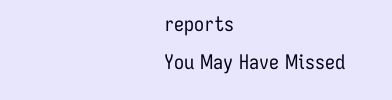reports
You May Have Missed